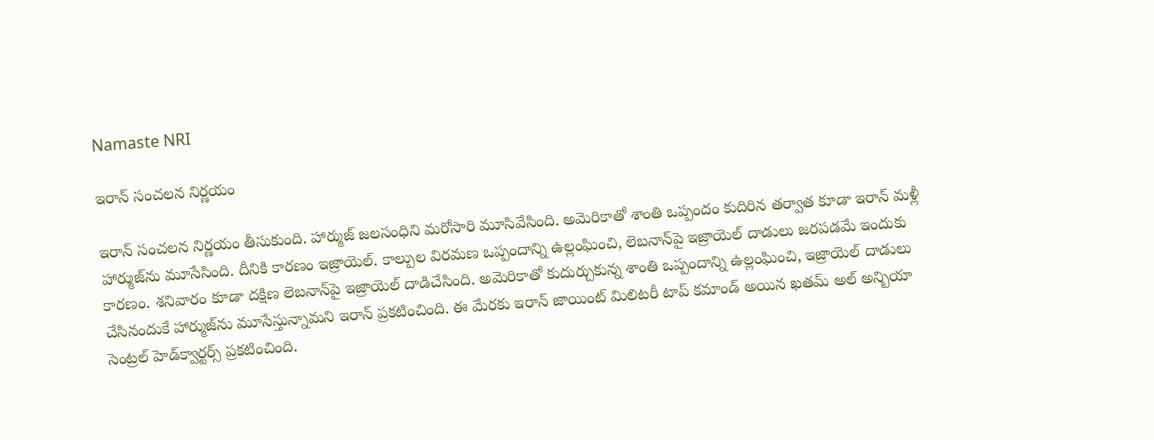Namaste NRI

ఇరాన్ సంచలన నిర్ణయం

ఇరాన్ సంచలన నిర్ణయం తీసుకుంది. హార్ముజ్ జలసంధిని మరోసారి మూసివేసింది. అమెరికాతో శాంతి ఒప్పందం కుదిరిన తర్వాత కూడా ఇరాన్ మళ్లీ హార్ముజ్‌ను మూసేసింది. దీనికి కారణం ఇజ్రాయెల్. కాల్పుల విరమణ ఒప్పందాన్ని ఉల్లంఘించి, లెబనాన్‌పై ఇజ్రాయెల్ దాడులు జరపడమే ఇందుకు కారణం. శనివారం కూడా దక్షిణ లెబనాన్‌పై ఇజ్రాయెల్ దాడిచేసింది. అమెరికాతో కుదుర్చుకున్న శాంతి ఒప్పందాన్ని ఉల్లంఘించి, ఇజ్రాయెల్ దాడులు చేసినందుకే హార్ముజ్‌ను మూసేస్తున్నామని ఇరాన్ ప్రకటించింది. ఈ మేరకు ఇరాన్ జాయింట్ మిలిటరీ టాప్ కమాండ్ అయిన ఖతమ్ అల్ అన్బియా సెంట్రల్ హెడ్‌క్వార్టర్స్ ప్రకటించింది.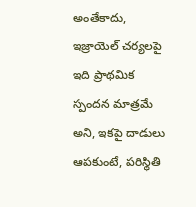అంతేకాదు, ఇజ్రాయెల్‌ చర్యలపై ఇది ప్రాథమిక స్పందన మాత్రమే అని, ఇకపై దాడులు ఆపకుంటే, పరిస్థితి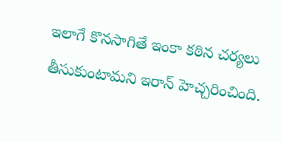ఇలాగే కొనసాగితే ఇంకా కఠిన చర్యలు తీసుకుంటామని ఇరాన్ హెచ్చరించింది.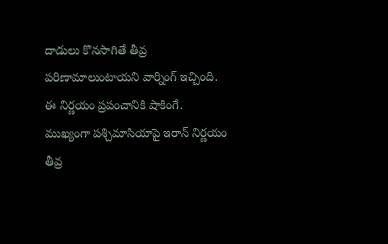దాడులు కొనసాగితే తీవ్ర పరిణామాలుంటాయని వార్నింగ్ ఇచ్చింది. ఈ నిర్ణయం ప్రపంచానికి షాకింగే. ముఖ్యంగా పశ్చిమాసియాపై ఇరాన్ నిర్ణయం తీవ్ర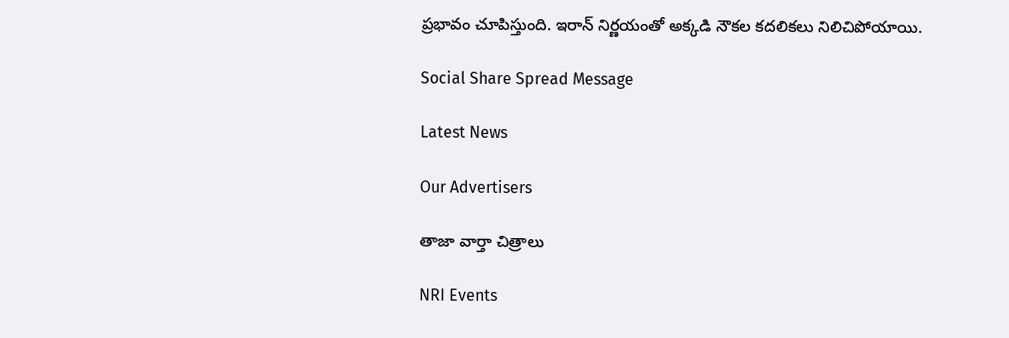ప్రభావం చూపిస్తుంది. ఇరాన్ నిర్ణయంతో అక్కడి నౌకల కదలికలు నిలిచిపోయాయి.

Social Share Spread Message

Latest News

Our Advertisers

తాజా వార్తా చిత్రాలు

NRI Events